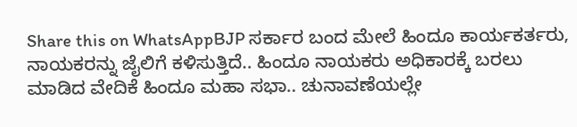Share this on WhatsAppBJP ಸರ್ಕಾರ ಬಂದ ಮೇಲೆ ಹಿಂದೂ ಕಾರ್ಯಕರ್ತರು, ನಾಯಕರನ್ನು ಜೈಲಿಗೆ ಕಳಿಸುತ್ತಿದೆ.. ಹಿಂದೂ ನಾಯಕರು ಅಧಿಕಾರಕ್ಕೆ ಬರಲು ಮಾಡಿದ ವೇದಿಕೆ ಹಿಂದೂ ಮಹಾ ಸಭಾ.. ಚುನಾವಣೆಯಲ್ಲೇ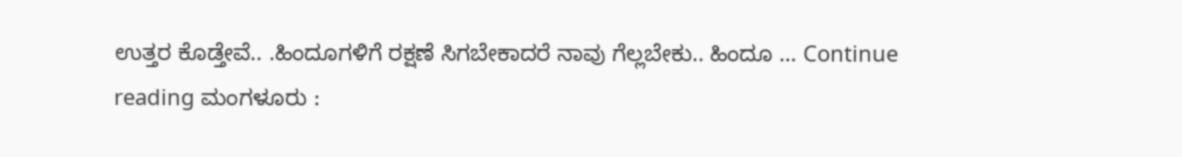ಉತ್ತರ ಕೊಡ್ತೇವೆ.. .ಹಿಂದೂಗಳಿಗೆ ರಕ್ಷಣೆ ಸಿಗಬೇಕಾದರೆ ನಾವು ಗೆಲ್ಲಬೇಕು.. ಹಿಂದೂ … Continue reading ಮಂಗಳೂರು :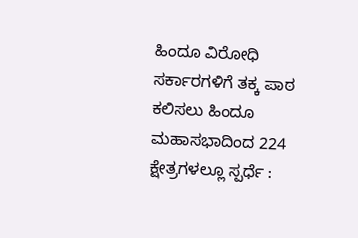ಹಿಂದೂ ವಿರೋಧಿ ಸರ್ಕಾರಗಳಿಗೆ ತಕ್ಕ ಪಾಠ ಕಲಿಸಲು ಹಿಂದೂ ಮಹಾಸಭಾದಿಂದ 224 ಕ್ಷೇತ್ರಗಳಲ್ಲೂ ಸ್ಪರ್ಧೆ :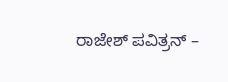ರಾಜೇಶ್ ಪವಿತ್ರನ್ –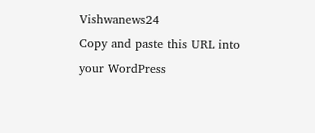Vishwanews24
Copy and paste this URL into your WordPress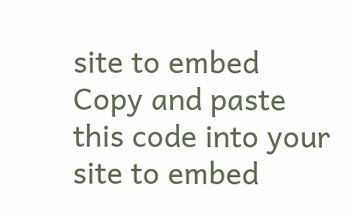site to embed
Copy and paste this code into your site to embed